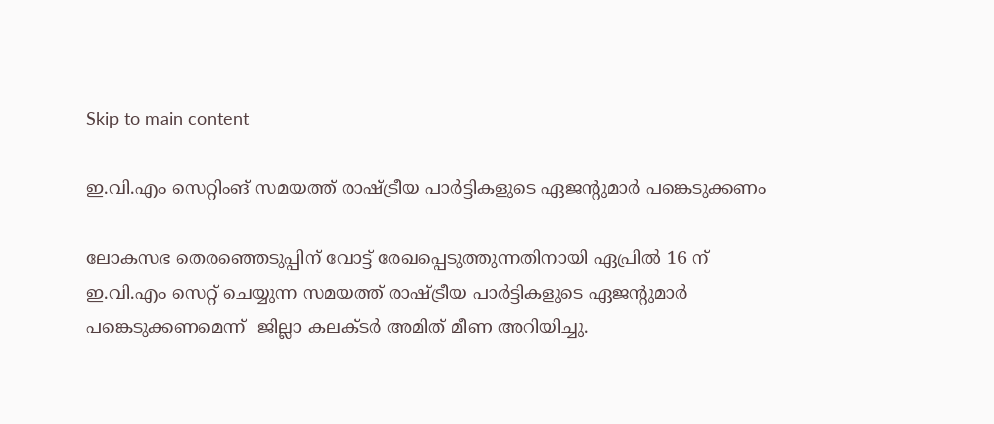Skip to main content

ഇ.വി.എം സെറ്റിംങ് സമയത്ത് രാഷ്ട്രീയ പാര്‍ട്ടികളുടെ ഏജന്റുമാര്‍ പങ്കെടുക്കണം

ലോകസഭ തെരഞ്ഞെടുപ്പിന് വോട്ട് രേഖപ്പെടുത്തുന്നതിനായി ഏപ്രില്‍ 16 ന്  ഇ.വി.എം സെറ്റ് ചെയ്യുന്ന സമയത്ത് രാഷ്ട്രീയ പാര്‍ട്ടികളുടെ ഏജന്റുമാര്‍ പങ്കെടുക്കണമെന്ന്  ജില്ലാ കലക്ടര്‍ അമിത് മീണ അറിയിച്ചു.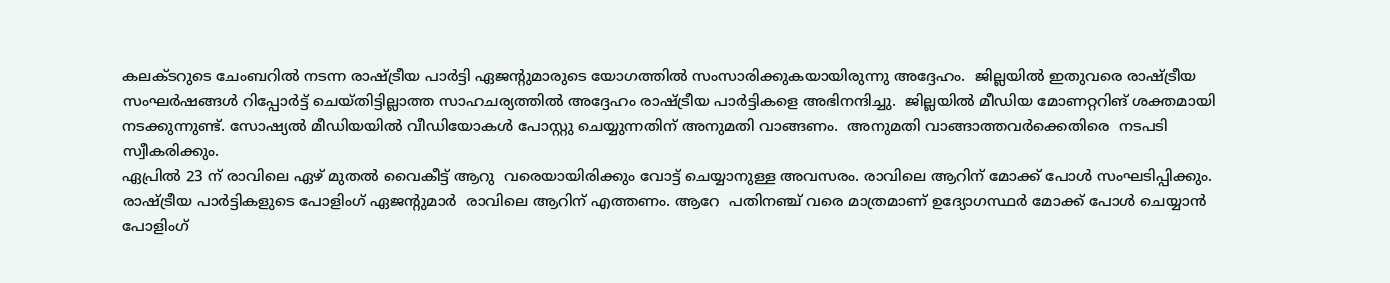കലക്ടറുടെ ചേംബറില്‍ നടന്ന രാഷ്ട്രീയ പാര്‍ട്ടി ഏജന്റുമാരുടെ യോഗത്തില്‍ സംസാരിക്കുകയായിരുന്നു അദ്ദേഹം.  ജില്ലയില്‍ ഇതുവരെ രാഷ്ട്രീയ സംഘര്‍ഷങ്ങള്‍ റിപ്പോര്‍ട്ട് ചെയ്തിട്ടില്ലാത്ത സാഹചര്യത്തില്‍ അദ്ദേഹം രാഷ്ട്രീയ പാര്‍ട്ടികളെ അഭിനന്ദിച്ചു.  ജില്ലയില്‍ മീഡിയ മോണറ്ററിങ് ശക്തമായി നടക്കുന്നുണ്ട്. സോഷ്യല്‍ മീഡിയയില്‍ വീഡിയോകള്‍ പോസ്റ്റു ചെയ്യുന്നതിന് അനുമതി വാങ്ങണം.  അനുമതി വാങ്ങാത്തവര്‍ക്കെതിരെ  നടപടി സ്വീകരിക്കും.
ഏപ്രില്‍ 23 ന് രാവിലെ ഏഴ് മുതല്‍ വൈകീട്ട് ആറു  വരെയായിരിക്കും വോട്ട് ചെയ്യാനുള്ള അവസരം. രാവിലെ ആറിന് മോക്ക് പോള്‍ സംഘടിപ്പിക്കും. രാഷ്ട്രീയ പാര്‍ട്ടികളുടെ പോളിംഗ് ഏജന്റുമാര്‍  രാവിലെ ആറിന് എത്തണം. ആറേ  പതിനഞ്ച് വരെ മാത്രമാണ് ഉദ്യോഗസ്ഥര്‍ മോക്ക് പോള്‍ ചെയ്യാന്‍ പോളിംഗ്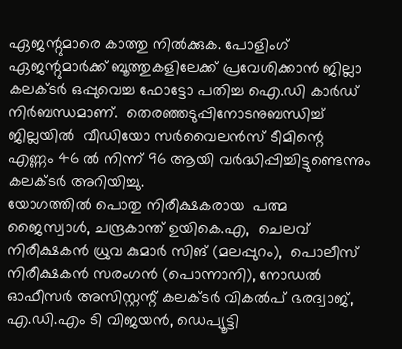ഏജന്റുമാരെ കാത്തു നില്‍ക്കുക. പോളിംഗ് ഏജന്റുമാര്‍ക്ക് ബൂത്തുകളിലേക്ക് പ്രവേശിക്കാന്‍ ജില്ലാ കലക്ടര്‍ ഒപ്പുവെച്ച ഫോട്ടോ പതിച്ച ഐ.ഡി കാര്‍ഡ് നിര്‍ബന്ധമാണ്.  തെരഞ്ഞടുപ്പിനോടനുബന്ധിച്ച് ജില്ലയില്‍  വീഡിയോ സര്‍വൈലന്‍സ് ടീമിന്റെ എണ്ണം 46 ല്‍ നിന്ന് 96 ആയി വര്‍ദ്ധിപ്പിച്ചിട്ടുണ്ടെന്നും കലക്ടര്‍ അറിയിച്ചു.
യോഗത്തില്‍ പൊതു നിരീക്ഷകരായ  പത്മ ജൈസ്വാള്‍, ചന്ദ്രകാന്ത് ഉയികെ.എ,  ചെലവ് നിരീക്ഷകന്‍ ധ്രുവ കുമാര്‍ സിങ് (മലപ്പുറം),  പൊലീസ് നിരീക്ഷകന്‍ സരംഗന്‍ (പൊന്നാനി), നോഡല്‍ ഓഫീസര്‍ അസിസ്റ്റന്റ് കലക്ടര്‍ വികല്‍പ് ഭരദ്വാജ്,  എ.ഡി.എം ടി വിജയന്‍, ഡെപ്യൂട്ടി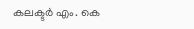കലക്ടര്‍ എം. കെ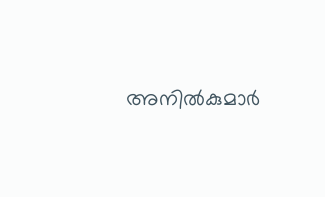അനില്‍കുമാര്‍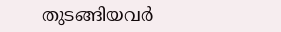തുടങ്ങിയവര്‍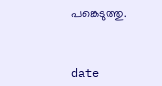പങ്കെടുത്തു.



date